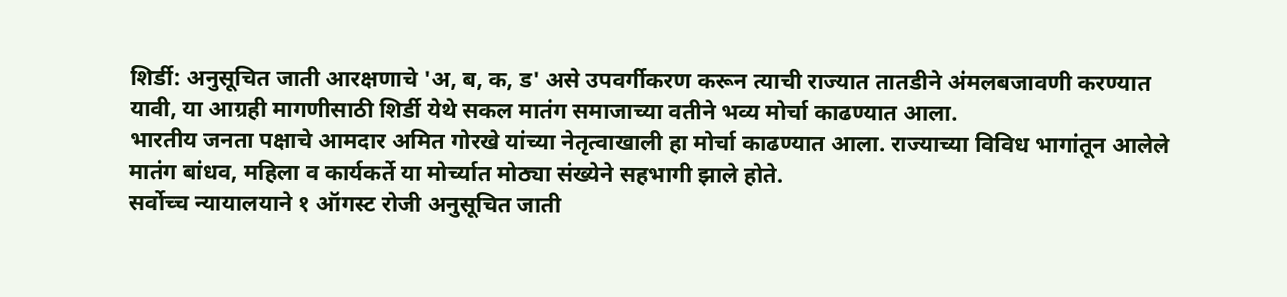शिर्डी: अनुसूचित जाती आरक्षणाचे 'अ, ब, क, ड' असे उपवर्गीकरण करून त्याची राज्यात तातडीने अंमलबजावणी करण्यात यावी, या आग्रही मागणीसाठी शिर्डी येथे सकल मातंग समाजाच्या वतीने भव्य मोर्चा काढण्यात आला.
भारतीय जनता पक्षाचे आमदार अमित गोरखे यांच्या नेतृत्वाखाली हा मोर्चा काढण्यात आला. राज्याच्या विविध भागांतून आलेले मातंग बांधव, महिला व कार्यकर्ते या मोर्च्यात मोठ्या संख्येने सहभागी झाले होते.
सर्वोच्च न्यायालयाने १ ऑगस्ट रोजी अनुसूचित जाती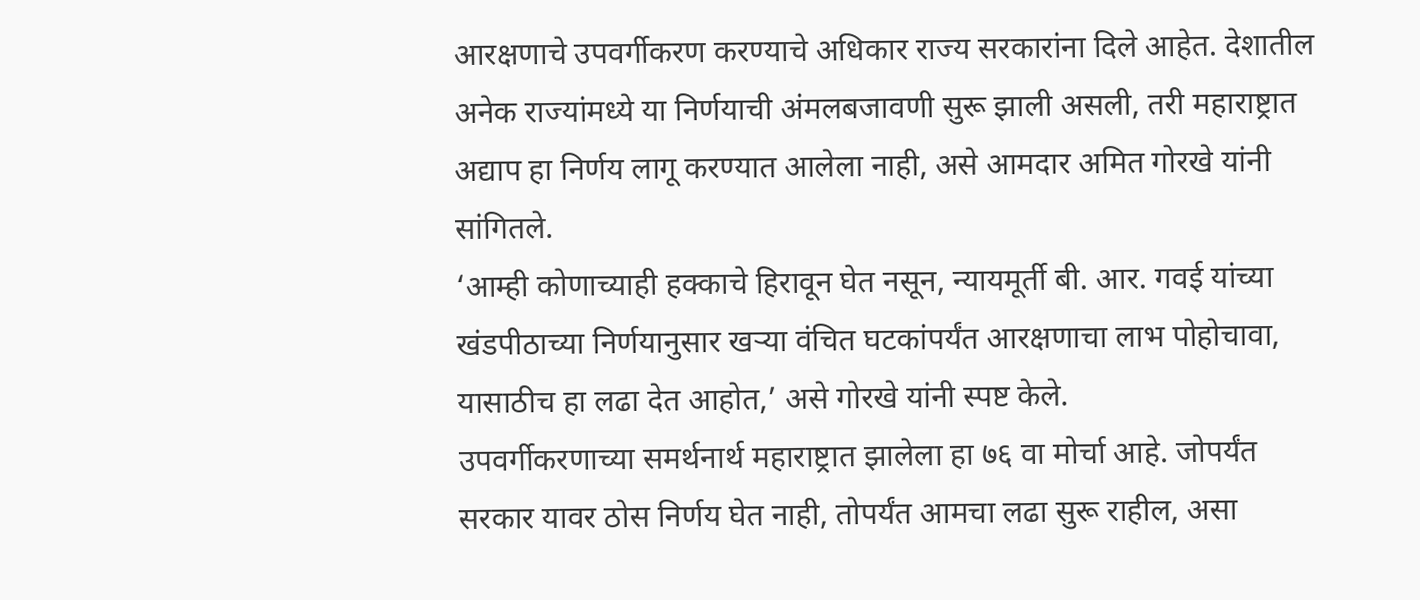आरक्षणाचे उपवर्गीकरण करण्याचे अधिकार राज्य सरकारांना दिले आहेत. देशातील अनेक राज्यांमध्ये या निर्णयाची अंमलबजावणी सुरू झाली असली, तरी महाराष्ट्रात अद्याप हा निर्णय लागू करण्यात आलेला नाही, असे आमदार अमित गोरखे यांनी सांगितले.
‘आम्ही कोणाच्याही हक्काचे हिरावून घेत नसून, न्यायमूर्ती बी. आर. गवई यांच्या खंडपीठाच्या निर्णयानुसार खऱ्या वंचित घटकांपर्यंत आरक्षणाचा लाभ पोहोचावा, यासाठीच हा लढा देत आहोत,’ असे गोरखे यांनी स्पष्ट केले.
उपवर्गीकरणाच्या समर्थनार्थ महाराष्ट्रात झालेला हा ७६ वा मोर्चा आहे. जोपर्यंत सरकार यावर ठोस निर्णय घेत नाही, तोपर्यंत आमचा लढा सुरू राहील, असा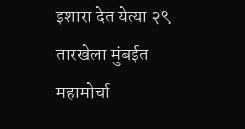इशारा देत येत्या २९ तारखेला मुंबईत महामोर्चा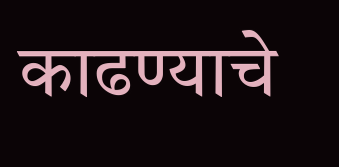काढण्याचे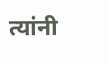त्यांनी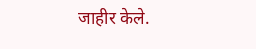जाहीर केले.